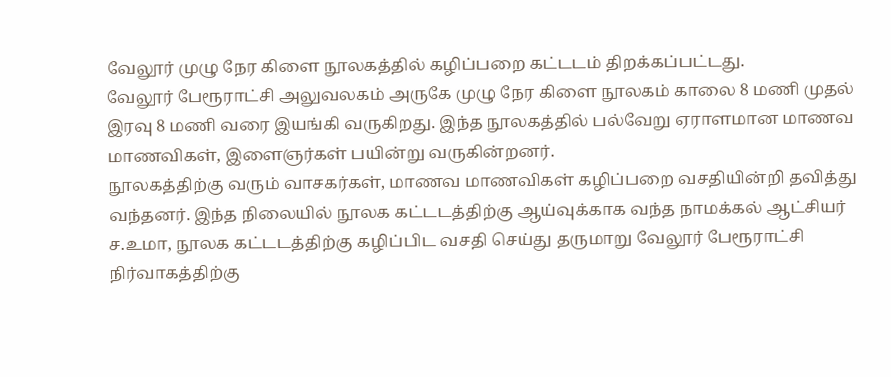வேலூர் முழு நேர கிளை நூலகத்தில் கழிப்பறை கட்டடம் திறக்கப்பட்டது.
வேலூர் பேரூராட்சி அலுவலகம் அருகே முழு நேர கிளை நூலகம் காலை 8 மணி முதல் இரவு 8 மணி வரை இயங்கி வருகிறது. இந்த நூலகத்தில் பல்வேறு ஏராளமான மாணவ மாணவிகள், இளைஞர்கள் பயின்று வருகின்றனர்.
நூலகத்திற்கு வரும் வாசகர்கள், மாணவ மாணவிகள் கழிப்பறை வசதியின்றி தவித்து வந்தனர். இந்த நிலையில் நூலக கட்டடத்திற்கு ஆய்வுக்காக வந்த நாமக்கல் ஆட்சியர் ச.உமா, நூலக கட்டடத்திற்கு கழிப்பிட வசதி செய்து தருமாறு வேலூர் பேரூராட்சி நிர்வாகத்திற்கு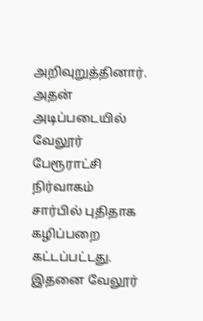அறிவுறுத்தினார். அதன் அடிப்படையில் வேலூர் பேரூராட்சி நிர்வாகம் சார்பில் புதிதாக கழிப்பறை கட்டப்பட்டது. இதனை வேலூர்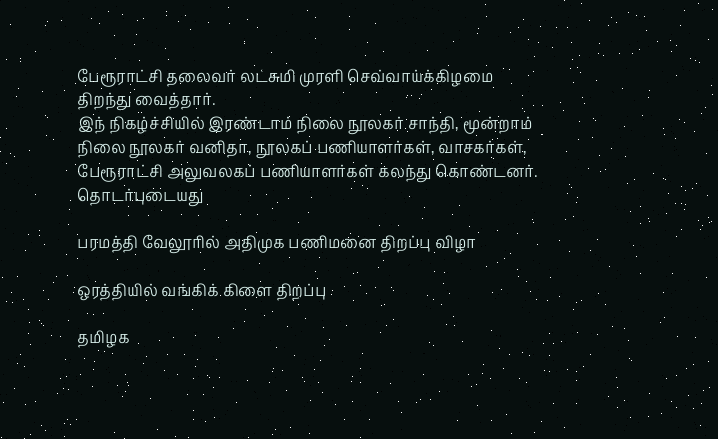பேரூராட்சி தலைவர் லட்சுமி முரளி செவ்வாய்க்கிழமை திறந்து வைத்தார்.
இந் நிகழ்ச்சியில் இரண்டாம் நிலை நூலகர் சாந்தி, மூன்றாம் நிலை நூலகர் வனிதா, நூலகப் பணியாளர்கள், வாசகர்கள், பேரூராட்சி அலுவலகப் பணியாளர்கள் கலந்து கொண்டனர்.
தொடர்புடையது

பரமத்தி வேலூரில் அதிமுக பணிமனை திறப்பு விழா

ஒரத்தியில் வங்கிக் கிளை திறப்பு

தமிழக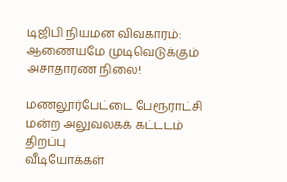டிஜிபி நியமன விவகாரம்: ஆணையமே முடிவெடுக்கும் அசாதாரண நிலை!

மணலூர்பேட்டை பேரூராட்சி மன்ற அலுவலகக் கட்டடம் திறப்பு
வீடியோக்கள்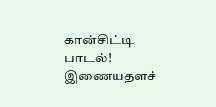கான்சிட்டி பாடல்!
இணையதளச்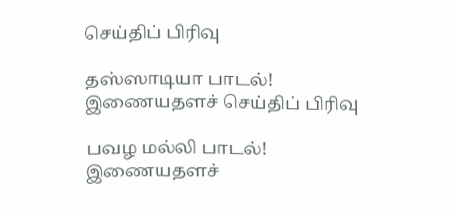செய்திப் பிரிவு

தஸ்ஸாடியா பாடல்!
இணையதளச் செய்திப் பிரிவு

பவழ மல்லி பாடல்!
இணையதளச்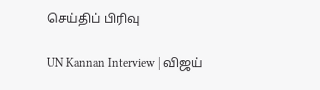செய்திப் பிரிவு

UN Kannan Interview | விஜய்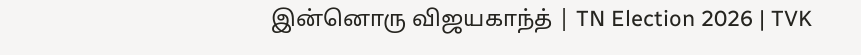இன்னொரு விஜயகாந்த் | TN Election 2026 | TVK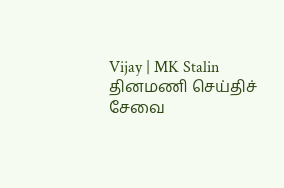Vijay | MK Stalin
தினமணி செய்திச் சேவை